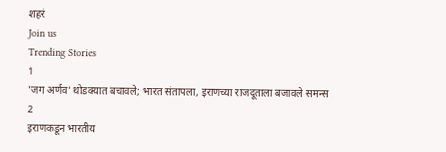शहरं
Join us
Trending Stories
1
'जग अर्णव' थोडक्यात बचावले; भारत संतापला, इराणच्या राजदूताला बजावले समन्स
2
इराणकडून भारतीय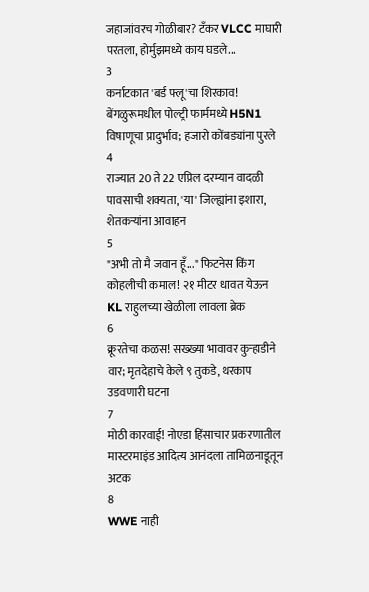जहाजांवरच गोळीबार? टँकर VLCC माघारी परतला, होर्मुझमध्ये काय घडले...
3
कर्नाटकात 'बर्ड फ्लू'चा शिरकाव! बेंगळुरूमधील पोल्ट्री फार्ममध्ये H5N1 विषाणूचा प्रादुर्भाव; हजारो कोंबड्यांना पुरले
4
राज्यात 20 ते 22 एप्रिल दरम्यान वादळी पावसाची शक्यता, 'या' जिल्ह्यांना इशारा, शेतकऱ्यांना आवाहन
5
"अभी तो मै जवान हूँ..." फिटनेस किंग कोहलीची कमाल! २१ मीटर धावत येऊन KL राहुलच्या खेळीला लावला ब्रेक
6
क्रूरतेचा कळस! सख्ख्या भावावर कुऱ्हाडीने वार; मृतदेहाचे केले ९ तुकडे, थरकाप उडवणारी घटना
7
मोठी कारवाई! नोएडा हिंसाचार प्रकरणातील मास्टरमाइंड आदित्य आनंदला तामिळनाडूतून अटक
8
WWE नाही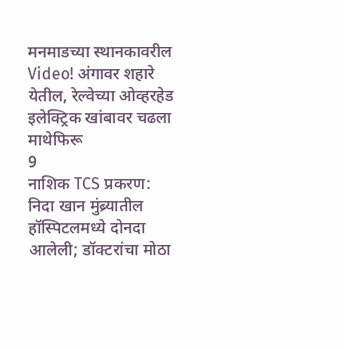मनमाडच्या स्थानकावरील Video! अंगावर शहारे येतील, रेल्वेच्या ओव्हरहेड इलेक्ट्रिक खांबावर चढला माथेफिरू
9
नाशिक TCS प्रकरण: निदा खान मुंब्र्यातील हॉस्पिटलमध्ये दोनदा आलेली; डॉक्टरांचा मोठा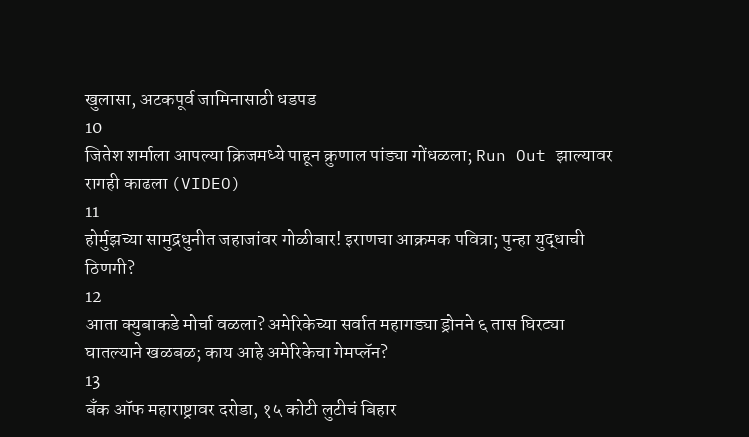खुलासा, अटकपूर्व जामिनासाठी धडपड
10
जितेश शर्माला आपल्या क्रिजमध्ये पाहून क्रुणाल पांड्या गोंधळला; Run Out झाल्यावर रागही काढला (VIDEO)
11
होर्मुझच्या सामुद्रधुनीत जहाजांवर गोळीबार! इराणचा आक्रमक पवित्रा; पुन्हा युद्धाची ठिणगी?
12
आता क्युबाकडे मोर्चा वळला? अमेरिकेच्या सर्वात महागड्या ड्रोनने ६ तास घिरट्या घातल्याने खळबळ; काय आहे अमेरिकेचा गेमप्लॅन?
13
बँक ऑफ महाराष्ट्रावर दरोडा, १५ कोटी लुटीचं बिहार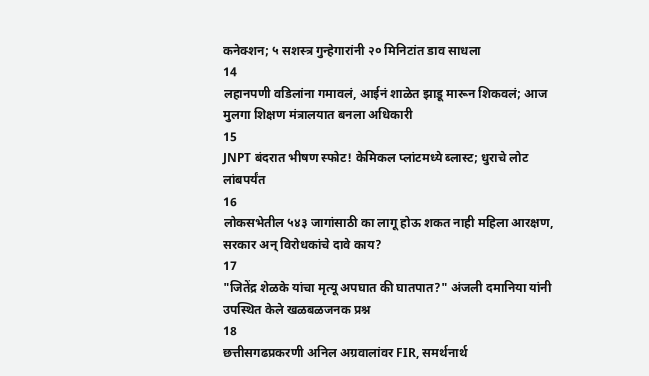कनेक्शन; ५ सशस्त्र गुन्हेगारांनी २० मिनिटांत डाव साधला
14
लहानपणी वडिलांना गमावलं, आईनं शाळेत झाडू मारून शिकवलं; आज मुलगा शिक्षण मंत्रालयात बनला अधिकारी
15
JNPT बंदरात भीषण स्फोट! केमिकल प्लांटमध्ये ब्लास्ट; धुराचे लोट लांबपर्यंत
16
लोकसभेतील ५४३ जागांसाठी का लागू होऊ शकत नाही महिला आरक्षण, सरकार अन् विरोधकांचे दावे काय?
17
"जितेंद्र शेळके यांचा मृत्यू अपघात की घातपात?" अंजली दमानिया यांनी उपस्थित केले खळबळजनक प्रश्न
18
छत्तीसगढप्रकरणी अनिल अग्रवालांवर FIR, समर्थनार्थ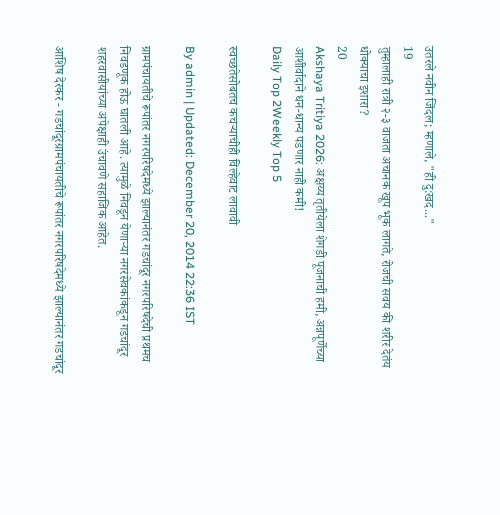उतरले नवीन जिंदल; म्हणाले, "ही दु:खद..."
19
तुम्हालाही रात्री २-३ वाजता अचानक खूप भूक लागते, रोजची सवय की शरीर देतंय धोक्याचा इशारा?
20
Akshaya Tritiya 2026: अक्षय्य तृतीयेला शेगडी पूजनाची हमी, अन्नपूर्णेच्या आशीर्वादाने धन-धान्य पडणार नाही कमी!
Daily Top 2Weekly Top 5

स्वच्छतेसोबतच कचऱ्याचीही विल्हेवाट लावावी

By admin | Updated: December 20, 2014 22:36 IST

ग्रामपंचायतीचे रूपांतर नगरपरिषदेमध्ये झाल्यानंतर गडचांदूर नगरपरिषदेची प्रथमच निवडणूक होऊ घातली आहे. त्यामुळे निवडून येणाऱ्या नगरसेवकांकडून गडचांदूर शहरवासीयांच्या अपेक्षाही उंचावणे सहाजिक आहेत.

आशिष देरकर - गडचांदूरग्रामपंचायतीचे रूपांतर नगरपरिषदेमध्ये झाल्यानंतर गडचांदूर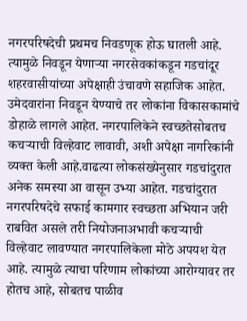नगरपरिषदेची प्रथमच निवडणूक होऊ घातली आहे. त्यामुळे निवडून येणाऱ्या नगरसेवकांकडून गडचांदूर शहरवासीयांच्या अपेक्षाही उंचावणे सहाजिक आहेत. उमेदवारांना निवडून येण्याचे तर लोकांना विकासकामांचे डोहाळे लागले आहेत. नगरपालिकेने स्वच्छतेसोबतच कचऱ्याची विल्हेवाट लावावी, अशी अपेक्षा नागरिकांनी व्यक्त केली आहे.वाढत्या लोकसंख्येनुसार गडचांदुरात अनेक समस्या आ वासून उभ्या आहेत. गडचांदुरात नगरपरिषदेचे सफाई कामगार स्वच्छता अभियान जरी राबवित असले तरी नियोजनाअभावी कचऱ्याची विल्हेवाट लावण्यात नगरपालिकेला मोठे अपयश येत आहे. त्यामुळे त्याचा परिणाम लोकांच्या आरोग्यावर तर होतच आहे, सोबतच पाळीव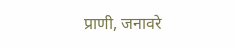प्राणी, जनावरे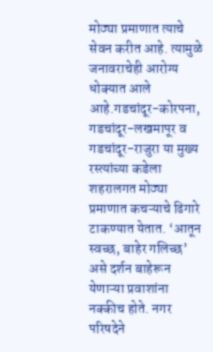मोठ्या प्रमाणात त्याचे सेवन करीत आहे. त्यामुळे जनावराचेही आरोग्य धोक्यात आले आहे.गडचांदूर-कोरपना, गडचांदूर-लखमापूर व गडचांदूर-राजुरा या मुख्य रस्त्यांच्या कडेला शहरालगत मोठ्या प्रमाणात कचऱ्याचे ढिगारे टाकण्यात येतात. ‘आतून स्वच्छ, बाहेर गलिच्छ’ असे दर्शन बाहेरून येणाऱ्या प्रवाशांना नक्कीच होते. नगर परिषदेने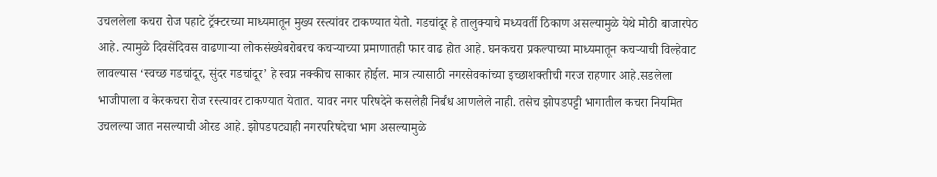उचललेला कचरा रोज पहाटे ट्रॅक्टरच्या माध्यमातून मुख्य रस्त्यांवर टाकण्यात येतो. गडचांदूर हे तालुक्याचे मध्यवर्ती ठिकाण असल्यामुळे येथे मोठी बाजारपेठ आहे. त्यामुळे दिवसेंदिवस वाढणाऱ्या लोकसंख्येबरोबरच कचऱ्याच्या प्रमाणातही फार वाढ होत आहे. घनकचरा प्रकल्पाच्या माध्यमातून कचऱ्याची विल्हेवाट लावल्यास ‘स्वच्छ गडचांदूर, सुंदर गडचांदूर’ हे स्वप्न नक्कीच साकार होईल. मात्र त्यासाठी नगरसेवकांच्या इच्छाशक्तीची गरज राहणार आहे.सडलेला भाजीपाला व केरकचरा रोज रस्त्यावर टाकण्यात येतात. यावर नगर परिषदेने कसलेही निर्बंध आणलेले नाही. तसेच झोपडपट्टी भागातील कचरा नियमित उचलल्या जात नसल्याची ओरड आहे. झोपडपट्याही नगरपरिषदेचा भाग असल्यामुळे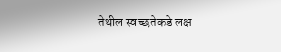तेथील स्वच्छतेकडे लक्ष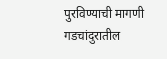पुरविण्याची मागणी गडचांदुरातील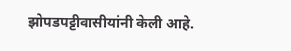झोपडपट्टीवासीयांनी केली आहे.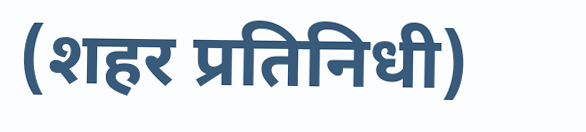(शहर प्रतिनिधी)